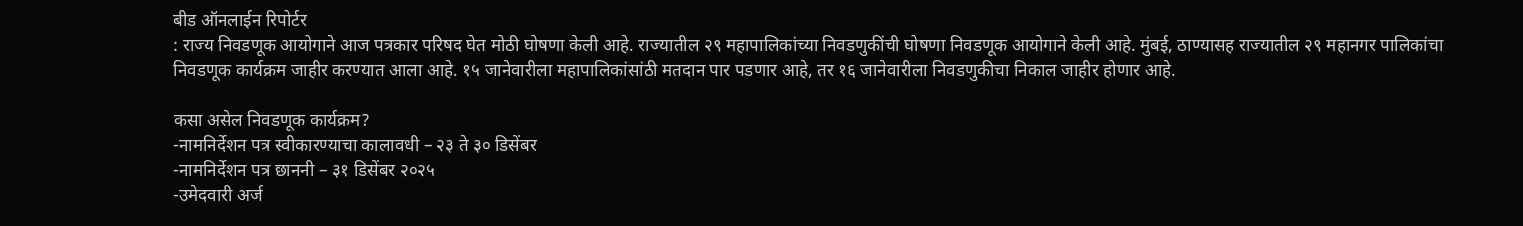बीड ऑनलाईन रिपोर्टर
: राज्य निवडणूक आयोगाने आज पत्रकार परिषद घेत मोठी घोषणा केली आहे. राज्यातील २९ महापालिकांच्या निवडणुकींची घोषणा निवडणूक आयोगाने केली आहे. मुंबई, ठाण्यासह राज्यातील २९ महानगर पालिकांचा निवडणूक कार्यक्रम जाहीर करण्यात आला आहे. १५ जानेवारीला महापालिकांसांठी मतदान पार पडणार आहे, तर १६ जानेवारीला निवडणुकीचा निकाल जाहीर होणार आहे.

कसा असेल निवडणूक कार्यक्रम?
-नामनिर्देशन पत्र स्वीकारण्याचा कालावधी – २३ ते ३० डिसेंबर
-नामनिर्देशन पत्र छाननी – ३१ डिसेंबर २०२५
-उमेदवारी अर्ज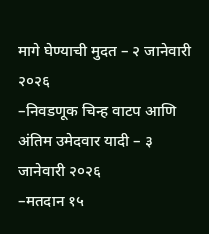मागे घेण्याची मुदत – २ जानेवारी २०२६
–निवडणूक चिन्ह वाटप आणि अंतिम उमेदवार यादी – ३ जानेवारी २०२६
–मतदान १५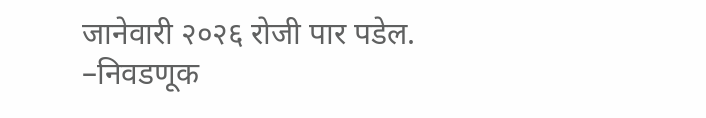जानेवारी २०२६ रोजी पार पडेल.
–निवडणूक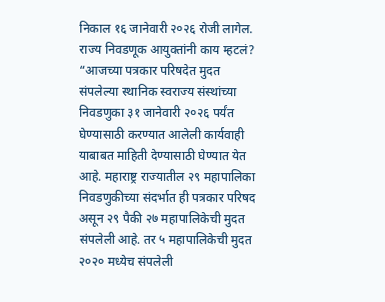निकाल १६ जानेवारी २०२६ रोजी लागेल.
राज्य निवडणूक आयुक्तांनी काय म्हटलं?
“आजच्या पत्रकार परिषदेत मुदत संपलेल्या स्थानिक स्वराज्य संस्थांच्या निवडणुका ३१ जानेवारी २०२६ पर्यंत घेण्यासाठी करण्यात आलेली कार्यवाही याबाबत माहिती देण्यासाठी घेण्यात येत आहे. महाराष्ट्र राज्यातील २९ महापालिका निवडणुकीच्या संदर्भात ही पत्रकार परिषद असून २९ पैकी २७ महापालिकेची मुदत संपलेली आहे. तर ५ महापालिकेची मुदत २०२० मध्येच संपलेली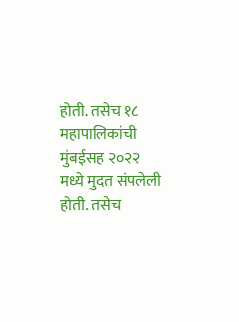होती. तसेच १८ महापालिकांची मुंबईसह २०२२ मध्ये मुदत संपलेली होती. तसेच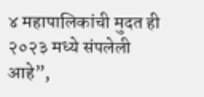४ महापालिकांची मुदत ही २०२३ मध्ये संपलेली आहे”,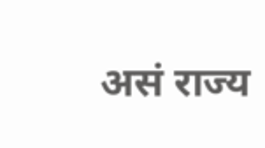असं राज्य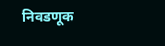निवडणूक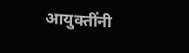आयुक्तींनी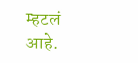म्हटलं आहे.